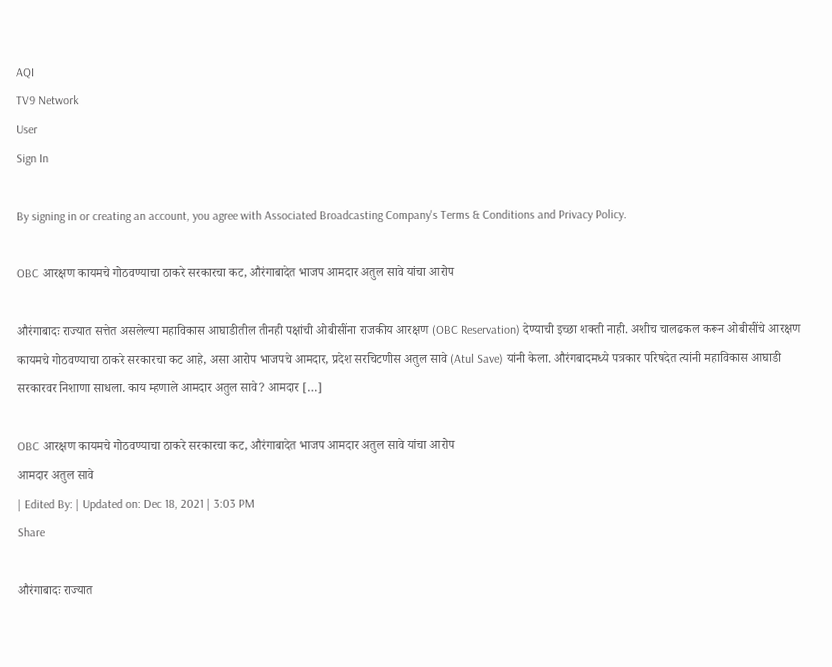AQI
TV9 Network
User
Sign In

By signing in or creating an account, you agree with Associated Broadcasting Company's Terms & Conditions and Privacy Policy.

OBC आरक्षण कायमचे गोठवण्याचा ठाकरे सरकारचा कट, औरंगाबादेत भाजप आमदार अतुल सावे यांचा आरोप

औरंगाबादः राज्यात सत्तेत असलेल्या महाविकास आघाडीतील तीनही पक्षांची ओबीसींना राजकीय आरक्षण (OBC Reservation) देण्याची इच्छा शक्ती नाही. अशीच चालढकल करून ओबीसींचे आरक्षण कायमचे गोठवण्याचा ठाकरे सरकारचा कट आहे, असा आरोप भाजपचे आमदार, प्रदेश सरचिटणीस अतुल सावे (Atul Save) यांनी केला. औरंगबादमध्ये पत्रकार परिषदेत त्यांनी महाविकास आघाडी सरकारवर निशाणा साधला. काय म्हणाले आमदार अतुल सावे? आमदार […]

OBC आरक्षण कायमचे गोठवण्याचा ठाकरे सरकारचा कट, औरंगाबादेत भाजप आमदार अतुल सावे यांचा आरोप
आमदार अतुल सावे
| Edited By: | Updated on: Dec 18, 2021 | 3:03 PM
Share

औरंगाबादः राज्यात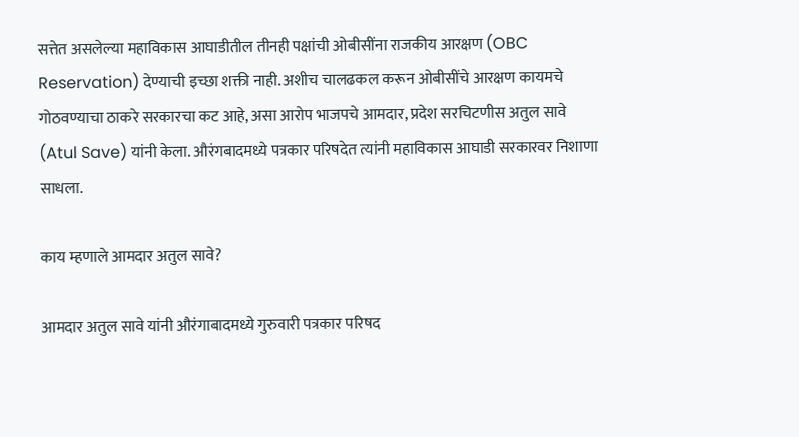सत्तेत असलेल्या महाविकास आघाडीतील तीनही पक्षांची ओबीसींना राजकीय आरक्षण (OBC Reservation) देण्याची इच्छा शक्ती नाही. अशीच चालढकल करून ओबीसींचे आरक्षण कायमचे गोठवण्याचा ठाकरे सरकारचा कट आहे, असा आरोप भाजपचे आमदार, प्रदेश सरचिटणीस अतुल सावे (Atul Save) यांनी केला. औरंगबादमध्ये पत्रकार परिषदेत त्यांनी महाविकास आघाडी सरकारवर निशाणा साधला.

काय म्हणाले आमदार अतुल सावे?

आमदार अतुल सावे यांनी औरंगाबादमध्ये गुरुवारी पत्रकार परिषद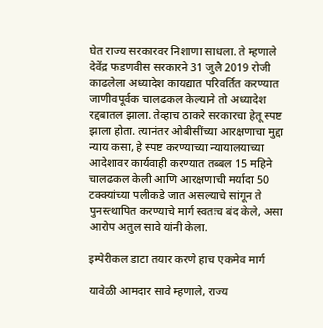घेत राज्य सरकारवर निशाणा साधला. ते म्हणाले देवेंद्र फडणवीस सरकारने 31 जुलै 2019 रोजी काढलेला अध्यादेश कायद्यात परिवर्तित करण्यात जाणीवपूर्वक चालढकल केल्याने तो अध्यादेश रद्दबातल झाला. तेव्हाच ठाकरे सरकारचा हेतू स्पष्ट झाला होता. त्यानंतर ओबीसींच्या आरक्षणाचा मुद्दा न्याय कसा, हे स्पष्ट करण्याच्या न्यायालयाच्या आदेशावर कार्यवाही करण्यात तब्बल 15 महिने चालढकल केली आणि आरक्षणाची मर्यादा 50 टक्क्यांच्या पलीकडे जात असल्याचे सांगून ते पुनस्त्थापित करण्याचे मार्ग स्वतःच बंद केले, असा आरोप अतुल सावे यांनी केला.

इम्पेरीकल डाटा तयार करणे हाच एकमेव मार्ग

यावेळी आमदार सावे म्हणाले, राज्य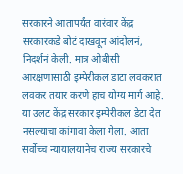सरकारने आतापर्यंत वारंवार केंद्र सरकारकडे बोटं दाखवून आंदोलनं, निदर्शनं केली. मात्र ओबीसी आरक्षणासाठी इम्पेरीकल डाटा लवकरात लवकर तयार करणे हाच योग्य मार्ग आहे. या उलट केंद्र सरकार इम्पेरीकल डेटा देत नसल्याचा कांगावा केला गेला. आता सर्वोच्च न्यायालयानेच राज्य सरकारचे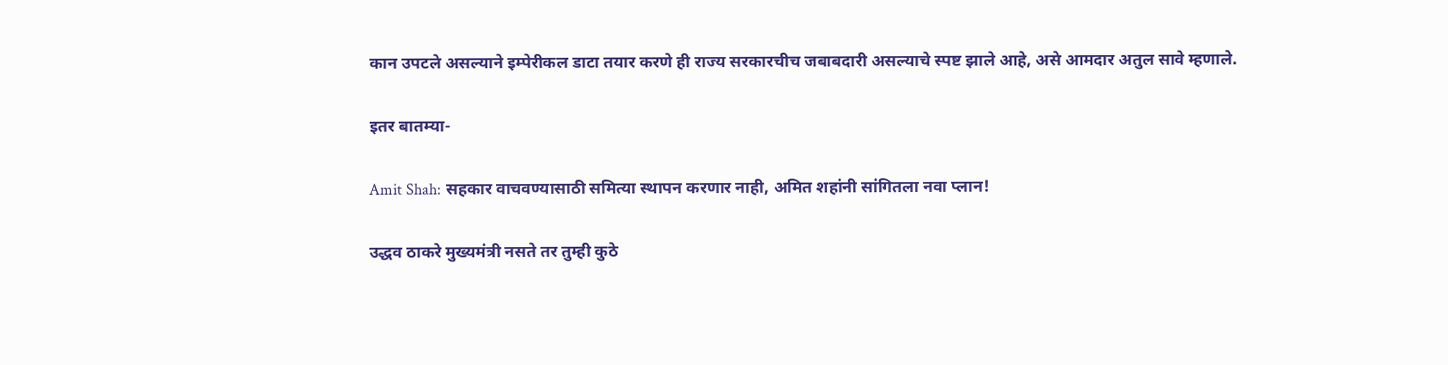कान उपटले असल्याने इम्पेरीकल डाटा तयार करणे ही राज्य सरकारचीच जबाबदारी असल्याचे स्पष्ट झाले आहे, असे आमदार अतुल सावे म्हणाले.

इतर बातम्या-

Amit Shah: सहकार वाचवण्यासाठी समित्या स्थापन करणार नाही, अमित शहांनी सांगितला नवा प्लान!

उद्धव ठाकरे मुख्यमंत्री नसते तर तुम्ही कुठे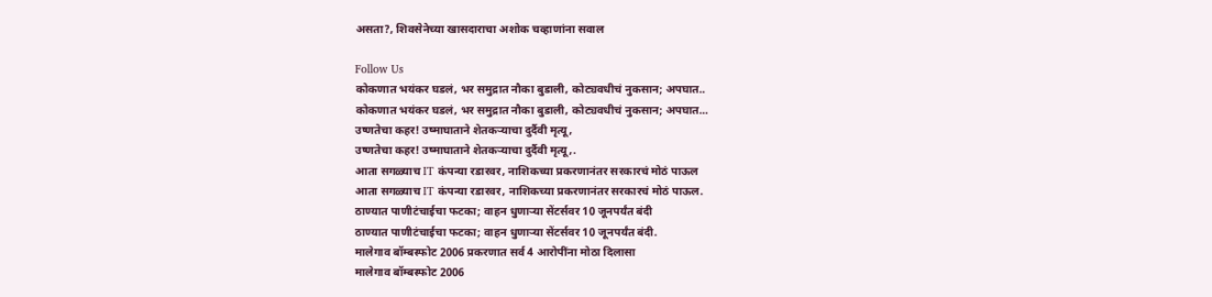असता?, शिवसेनेच्या खासदाराचा अशोक चव्हाणांना सवाल

Follow Us
कोकणात भयंकर घडलं, भर समुद्रात नौका बुडाली, कोट्यवधीचं नुकसान; अपघात..
कोकणात भयंकर घडलं, भर समुद्रात नौका बुडाली, कोट्यवधीचं नुकसान; अपघात...
उष्णतेचा कहर! उष्माघाताने शेतकऱ्याचा दुर्दैवी मृत्यू,
उष्णतेचा कहर! उष्माघाताने शेतकऱ्याचा दुर्दैवी मृत्यू,.
आता सगळ्याच IT कंपन्या रडारवर, नाशिकच्या प्रकरणानंतर सरकारचं मोठं पाऊल
आता सगळ्याच IT कंपन्या रडारवर, नाशिकच्या प्रकरणानंतर सरकारचं मोठं पाऊल.
ठाण्यात पाणीटंचाईचा फटका; वाहन धुणाऱ्या सेंटर्सवर 10 जूनपर्यंत बंदी
ठाण्यात पाणीटंचाईचा फटका; वाहन धुणाऱ्या सेंटर्सवर 10 जूनपर्यंत बंदी.
मालेगाव बॉम्बस्फोट 2006 प्रकरणात सर्व 4 आरोपींना मोठा दिलासा
मालेगाव बॉम्बस्फोट 2006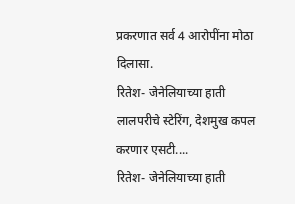प्रकरणात सर्व 4 आरोपींना मोठा दिलासा.
रितेश- जेनेलियाच्या हाती लालपरीचे स्टेरिंग, देशमुख कपल करणार एसटी....
रितेश- जेनेलियाच्या हाती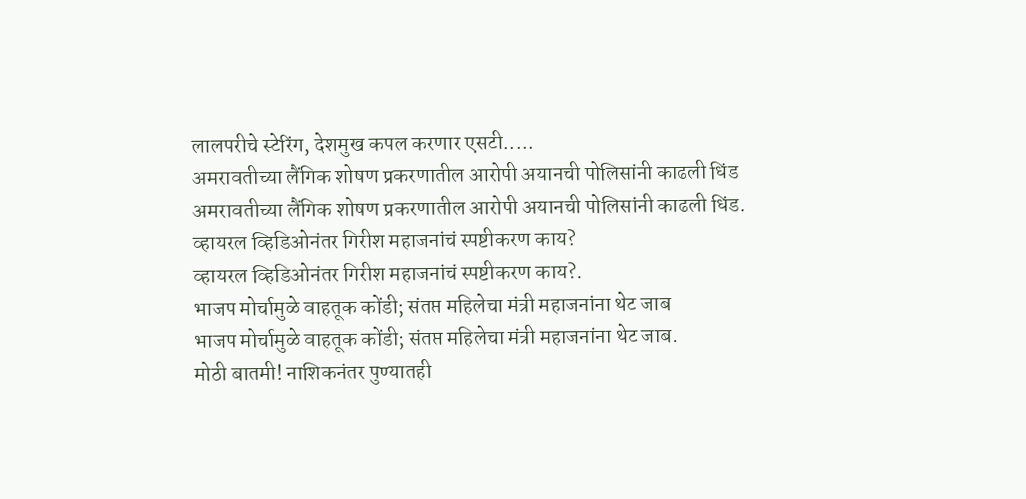लालपरीचे स्टेरिंग, देशमुख कपल करणार एसटी.....
अमरावतीच्या लैंगिक शोषण प्रकरणातील आरोपी अयानची पोलिसांनी काढली धिंड
अमरावतीच्या लैंगिक शोषण प्रकरणातील आरोपी अयानची पोलिसांनी काढली धिंड.
व्हायरल व्हिडिओनंतर गिरीश महाजनांचं स्पष्टीकरण काय?
व्हायरल व्हिडिओनंतर गिरीश महाजनांचं स्पष्टीकरण काय?.
भाजप मोर्चामुळे वाहतूक कोंडी; संतप्त महिलेचा मंत्री महाजनांना थेट जाब
भाजप मोर्चामुळे वाहतूक कोंडी; संतप्त महिलेचा मंत्री महाजनांना थेट जाब.
मोठी बातमी! नाशिकनंतर पुण्यातही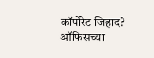कॉर्पोरेट जिहाद? ऑफिसच्या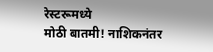रेस्टरूमध्ये
मोठी बातमी! नाशिकनंतर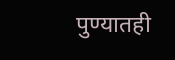पुण्यातही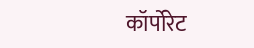कॉर्पोरेट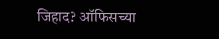जिहाद? ऑफिसच्या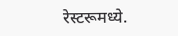रेस्टरूमध्ये.